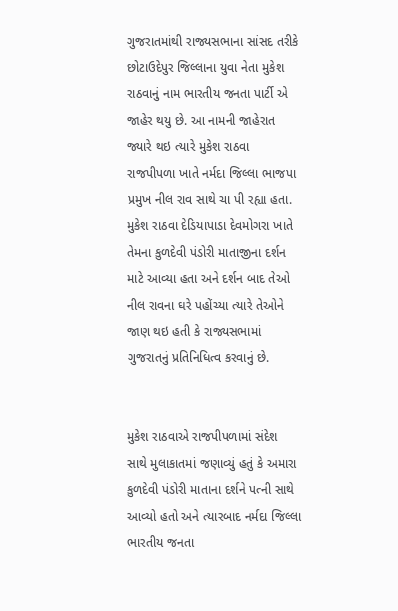ગુજરાતમાંથી રાજ્યસભાના સાંસદ તરીકે છોટાઉદેપુર જિલ્લાના યુવા નેતા મુકેશ રાઠવાનું નામ ભારતીય જનતા પાર્ટી એ જાહેર થયુ છે. આ નામની જાહેરાત જ્યારે થઇ ત્યારે મુકેશ રાઠવા રાજપીપળા ખાતે નર્મદા જિલ્લા ભાજપા પ્રમુખ નીલ રાવ સાથે ચા પી રહ્યા હતા. મુકેશ રાઠવા દેડિયાપાડા દેવમોગરા ખાતે તેમના કુળદેવી પંડોરી માતાજીના દર્શન માટે આવ્યા હતા અને દર્શન બાદ તેઓ નીલ રાવના ઘરે પહોંચ્યા ત્યારે તેઓને જાણ થઇ હતી કે રાજ્યસભામાં ગુજરાતનું પ્રતિનિધિત્વ કરવાનું છે.


મુકેશ રાઠવાએ રાજપીપળામાં સંદેશ સાથે મુલાકાતમાં જણાવ્યું હતું કે અમારા કુળદેવી પંડોરી માતાના દર્શને પત્ની સાથે આવ્યો હતો અને ત્યારબાદ નર્મદા જિલ્લા ભારતીય જનતા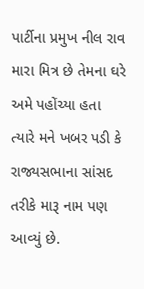પાર્ટીના પ્રમુખ નીલ રાવ મારા મિત્ર છે તેમના ઘરે અમે પહોંચ્યા હતા ત્યારે મને ખબર પડી કે રાજ્યસભાના સાંસદ તરીકે મારૂ નામ પણ આવ્યું છે.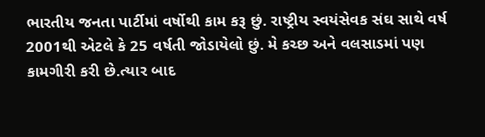ભારતીય જનતા પાર્ટીમાં વર્ષોથી કામ કરૂ છું. રાષ્ટ્રીય સ્વયંસેવક સંઘ સાથે વર્ષ 2001થી એટલે કે 25 વર્ષતી જોડાયેલો છું. મે કચ્છ અને વલસાડમાં પણ કામગીરી કરી છે.ત્યાર બાદ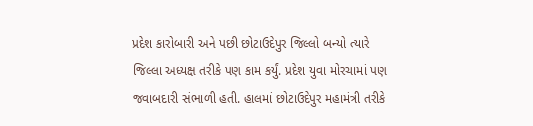પ્રદેશ કારોબારી અને પછી છોટાઉદેપુર જિલ્લો બન્યો ત્યારે જિલ્લા અધ્યક્ષ તરીકે પણ કામ કર્યું. પ્રદેશ યુવા મોરચામાં પણ જવાબદારી સંભાળી હતી. હાલમાં છોટાઉદેપુર મહામંત્રી તરીકે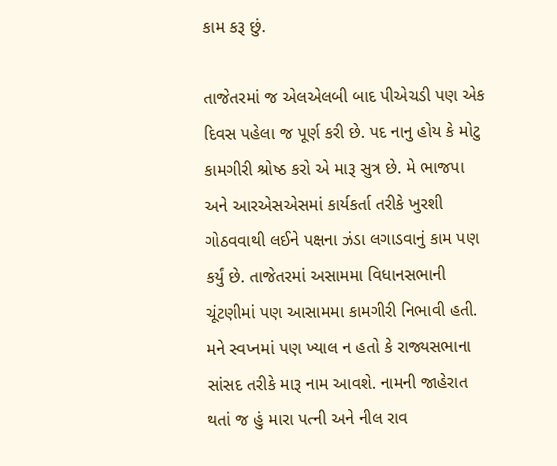કામ કરૂ છું.

તાજેતરમાં જ એલએલબી બાદ પીએચડી પણ એક દિવસ પહેલા જ પૂર્ણ કરી છે. પદ નાનુ હોય કે મોટુ કામગીરી શ્રોષ્ઠ કરો એ મારૂ સુત્ર છે. મે ભાજપા અને આરએસએસમાં કાર્યકર્તા તરીકે ખુરશી ગોઠવવાથી લઈને પક્ષના ઝંડા લગાડવાનું કામ પણ કર્યું છે. તાજેતરમાં અસામમા વિધાનસભાની ચૂંટણીમાં પણ આસામમા કામગીરી નિભાવી હતી. મને સ્વપ્નમાં પણ ખ્યાલ ન હતો કે રાજ્યસભાના સાંસદ તરીકે મારૂ નામ આવશે. નામની જાહેરાત થતાં જ હું મારા પત્ની અને નીલ રાવ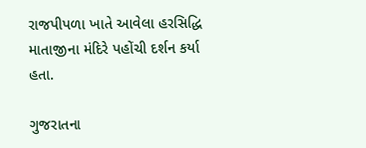રાજપીપળા ખાતે આવેલા હરસિદ્ધિ માતાજીના મંદિરે પહોંચી દર્શન કર્યા હતા.

ગુજરાતના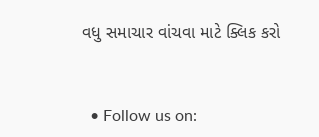વધુ સમાચાર વાંચવા માટે ક્લિક કરો


  • Follow us on: